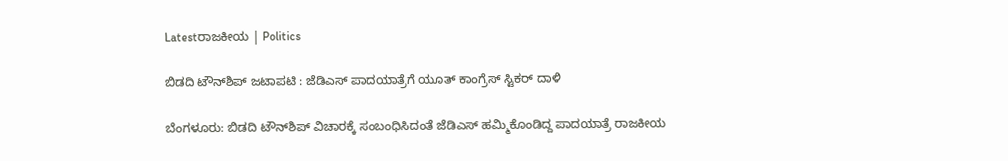Latestರಾಜಕೀಯ | Politics

ಬಿಡದಿ ಟೌನ್‌ಶಿಪ್ ಜಟಾಪಟಿ : ಜೆಡಿಎಸ್ ಪಾದಯಾತ್ರೆಗೆ ಯೂತ್ ಕಾಂಗ್ರೆಸ್ ಸ್ಟಿಕರ್ ದಾಳಿ

ಬೆಂಗಳೂರು: ಬಿಡದಿ ಟೌನ್‌ಶಿಪ್ ವಿಚಾರಕ್ಕೆ ಸಂಬಂಧಿಸಿದಂತೆ ಜೆಡಿಎಸ್ ಹಮ್ಮಿಕೊಂಡಿದ್ದ ಪಾದಯಾತ್ರೆ ರಾಜಕೀಯ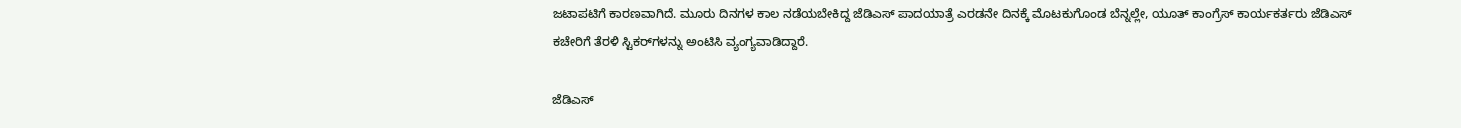ಜಟಾಪಟಿಗೆ ಕಾರಣವಾಗಿದೆ. ಮೂರು ದಿನಗಳ ಕಾಲ ನಡೆಯಬೇಕಿದ್ದ ಜೆಡಿಎಸ್ ಪಾದಯಾತ್ರೆ ಎರಡನೇ ದಿನಕ್ಕೆ ಮೊಟಕುಗೊಂಡ ಬೆನ್ನಲ್ಲೇ, ಯೂತ್ ಕಾಂಗ್ರೆಸ್ ಕಾರ್ಯಕರ್ತರು ಜೆಡಿಎಸ್ ಕಚೇರಿಗೆ ತೆರಳಿ ಸ್ಟಿಕರ್‌ಗಳನ್ನು ಅಂಟಿಸಿ ವ್ಯಂಗ್ಯವಾಡಿದ್ದಾರೆ.

ಜೆಡಿಎಸ್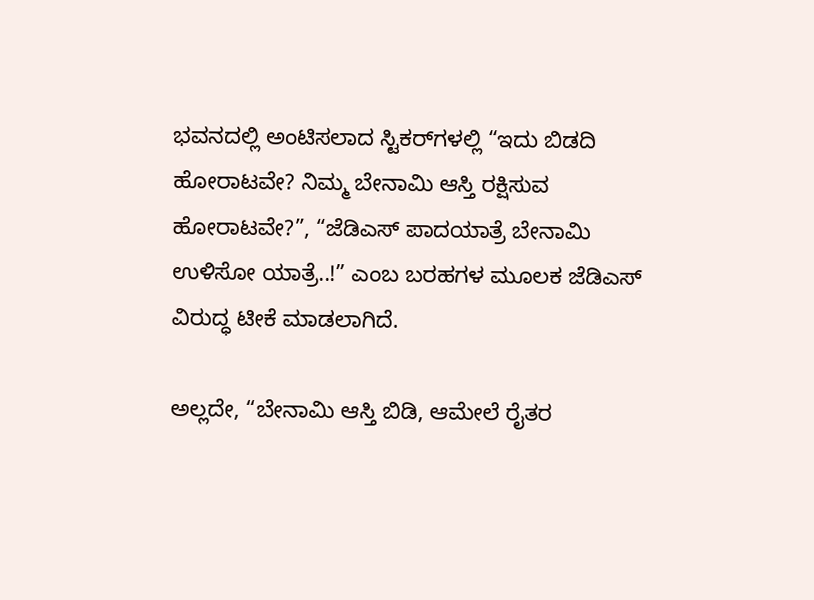ಭವನದಲ್ಲಿ ಅಂಟಿಸಲಾದ ಸ್ಟಿಕರ್‌ಗಳಲ್ಲಿ “ಇದು ಬಿಡದಿ ಹೋರಾಟವೇ? ನಿಮ್ಮ ಬೇನಾಮಿ ಆಸ್ತಿ ರಕ್ಷಿಸುವ ಹೋರಾಟವೇ?”, “ಜೆಡಿಎಸ್ ಪಾದಯಾತ್ರೆ ಬೇನಾಮಿ ಉಳಿಸೋ ಯಾತ್ರೆ..!” ಎಂಬ ಬರಹಗಳ ಮೂಲಕ ಜೆಡಿಎಸ್ ವಿರುದ್ಧ ಟೀಕೆ ಮಾಡಲಾಗಿದೆ.

ಅಲ್ಲದೇ, “ಬೇನಾಮಿ ಆಸ್ತಿ ಬಿಡಿ, ಆಮೇಲೆ ರೈತರ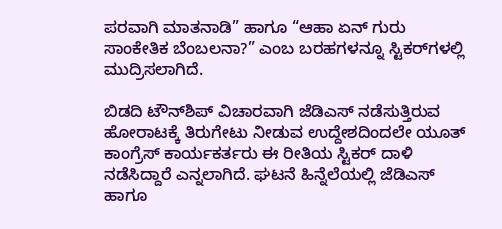ಪರವಾಗಿ ಮಾತನಾಡಿ” ಹಾಗೂ “ಆಹಾ ಏನ್ ಗುರು ಸಾಂಕೇತಿಕ ಬೆಂಬಲನಾ?” ಎಂಬ ಬರಹಗಳನ್ನೂ ಸ್ಟಿಕರ್‌ಗಳಲ್ಲಿ ಮುದ್ರಿಸಲಾಗಿದೆ.

ಬಿಡದಿ ಟೌನ್‌ಶಿಪ್ ವಿಚಾರವಾಗಿ ಜೆಡಿಎಸ್ ನಡೆಸುತ್ತಿರುವ ಹೋರಾಟಕ್ಕೆ ತಿರುಗೇಟು ನೀಡುವ ಉದ್ದೇಶದಿಂದಲೇ ಯೂತ್ ಕಾಂಗ್ರೆಸ್ ಕಾರ್ಯಕರ್ತರು ಈ ರೀತಿಯ ಸ್ಟಿಕರ್ ದಾಳಿ ನಡೆಸಿದ್ದಾರೆ ಎನ್ನಲಾಗಿದೆ. ಘಟನೆ ಹಿನ್ನೆಲೆಯಲ್ಲಿ ಜೆಡಿಎಸ್ ಹಾಗೂ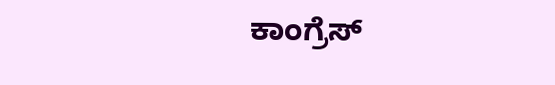ಕಾಂಗ್ರೆಸ್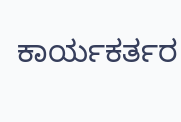ಕಾರ್ಯಕರ್ತರ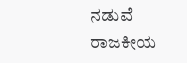ನಡುವೆ ರಾಜಕೀಯ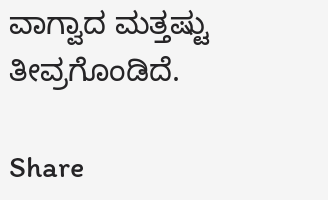ವಾಗ್ವಾದ ಮತ್ತಷ್ಟು ತೀವ್ರಗೊಂಡಿದೆ.

Share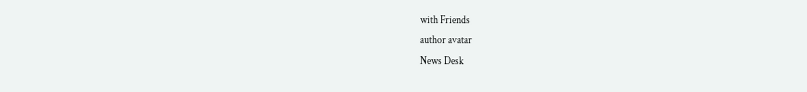with Friends
author avatar
News Desk